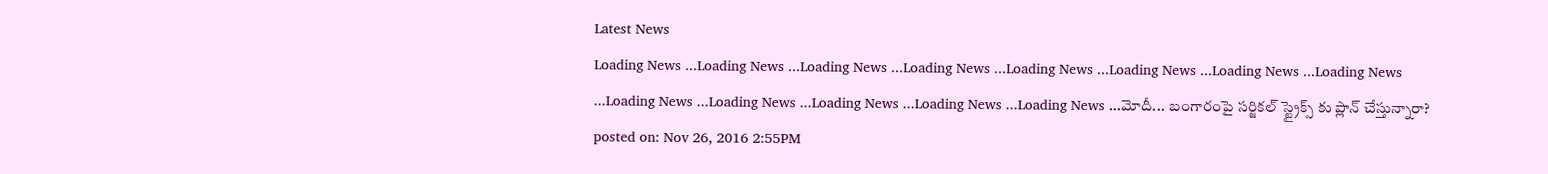Latest News
Loading News ...Loading News ...Loading News ...Loading News ...Loading News ...Loading News ...Loading News ...Loading News ...Loading News ...Loading News ...Loading News ...Loading News ...Loading News ...మోదీ... బంగారంపై సర్జికల్ స్ట్రైక్స్ కు ప్లాన్ చేస్తున్నారా?
posted on: Nov 26, 2016 2:55PM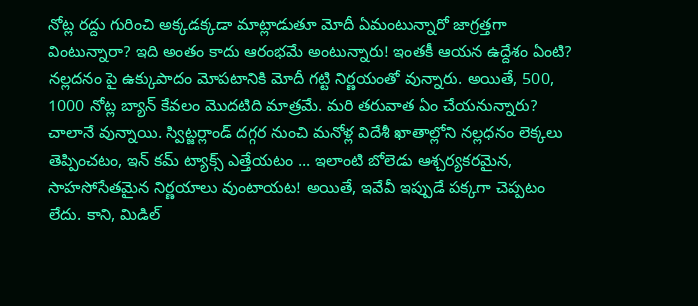నోట్ల రద్దు గురించి అక్కడక్కడా మాట్లాడుతూ మోదీ ఏమంటున్నారో జాగ్రత్తగా వింటున్నారా? ఇది అంతం కాదు ఆరంభమే అంటున్నారు! ఇంతకీ ఆయన ఉద్దేశం ఏంటి? నల్లదనం పై ఉక్కుపాదం మోపటానికి మోదీ గట్టి నిర్ణయంతో వున్నారు. అయితే, 500, 1000 నోట్ల బ్యాన్ కేవలం మొదటిది మాత్రమే. మరి తరువాత ఏం చేయనున్నారు? చాలానే వున్నాయి. స్విట్జర్లాండ్ దగ్గర నుంచి మనోళ్ల విదేశీ ఖాతాల్లోని నల్లధనం లెక్కలు తెప్పించటం, ఇన్ కమ్ ట్యాక్స్ ఎత్తేయటం ... ఇలాంటి బోలెడు ఆశ్చర్యకరమైన, సాహసోసేతమైన నిర్ణయాలు వుంటాయట! అయితే, ఇవేవీ ఇప్పుడే పక్కగా చెప్పటం లేదు. కాని, మిడిల్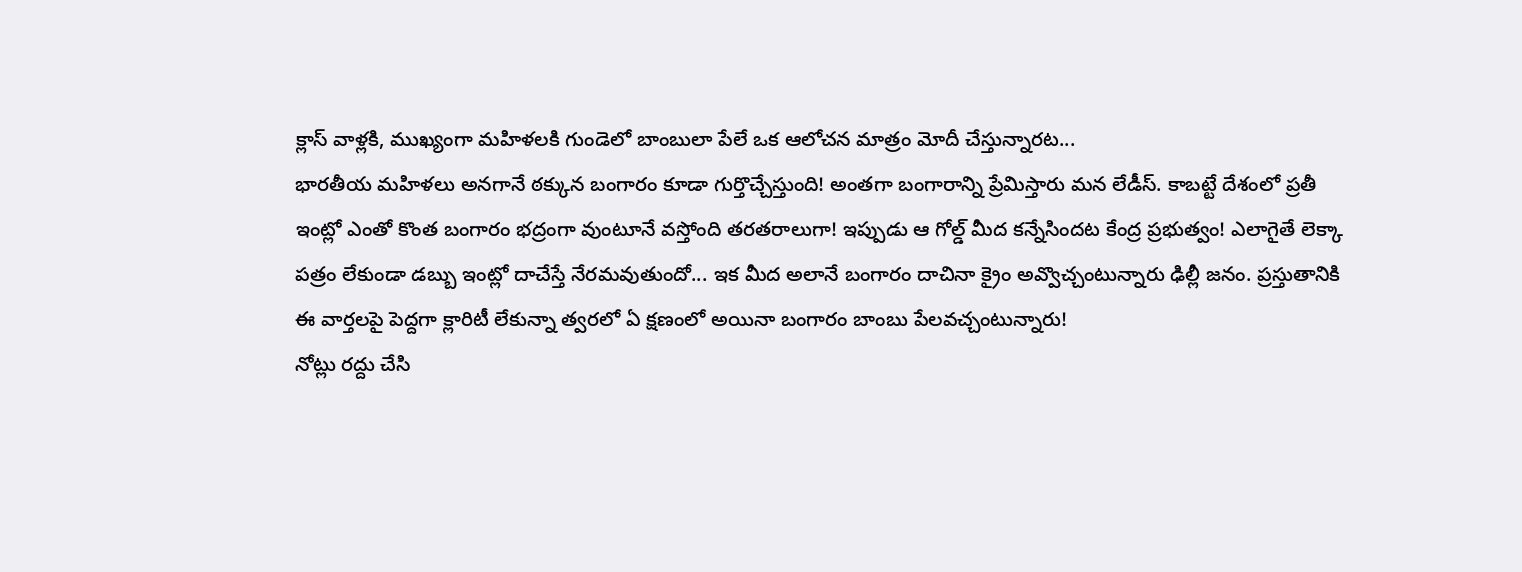క్లాస్ వాళ్లకి, ముఖ్యంగా మహిళలకి గుండెలో బాంబులా పేలే ఒక ఆలోచన మాత్రం మోదీ చేస్తున్నారట...
భారతీయ మహిళలు అనగానే ఠక్కున బంగారం కూడా గుర్తొచ్చేస్తుంది! అంతగా బంగారాన్ని ప్రేమిస్తారు మన లేడీస్. కాబట్టే దేశంలో ప్రతీ ఇంట్లో ఎంతో కొంత బంగారం భద్రంగా వుంటూనే వస్తోంది తరతరాలుగా! ఇప్పుడు ఆ గోల్డ్ మీద కన్నేసిందట కేంద్ర ప్రభుత్వం! ఎలాగైతే లెక్కా పత్రం లేకుండా డబ్బు ఇంట్లో దాచేస్తే నేరమవుతుందో... ఇక మీద అలానే బంగారం దాచినా క్రైం అవ్వొచ్చంటున్నారు ఢిల్లీ జనం. ప్రస్తుతానికి ఈ వార్తలపై పెద్దగా క్లారిటీ లేకున్నా త్వరలో ఏ క్షణంలో అయినా బంగారం బాంబు పేలవచ్చంటున్నారు!
నోట్లు రద్దు చేసి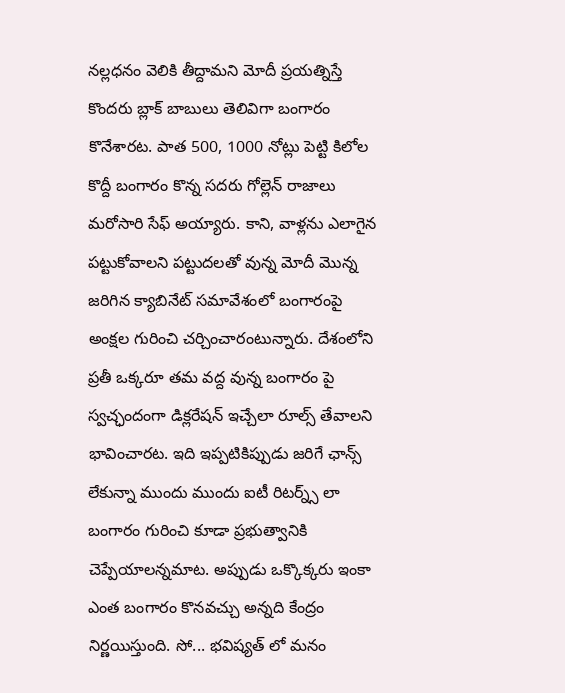నల్లధనం వెలికి తీద్దామని మోదీ ప్రయత్నిస్తే కొందరు బ్లాక్ బాబులు తెలివిగా బంగారం కొనేశారట. పాత 500, 1000 నోట్లు పెట్టి కిలోల కొద్దీ బంగారం కొన్న సదరు గోల్లెన్ రాజాలు మరోసారి సేఫ్ అయ్యారు. కాని, వాళ్లను ఎలాగైన పట్టుకోవాలని పట్టుదలతో వున్న మోదీ మొన్న జరిగిన క్యాబినేట్ సమావేశంలో బంగారంపై అంక్షల గురించి చర్చించారంటున్నారు. దేశంలోని ప్రతీ ఒక్కరూ తమ వద్ద వున్న బంగారం పై స్వచ్ఛందంగా డిక్లరేషన్ ఇచ్చేలా రూల్స్ తేవాలని భావించారట. ఇది ఇప్పటికిప్పుడు జరిగే ఛాన్స్ లేకున్నా ముందు ముందు ఐటీ రిటర్న్స్ లా బంగారం గురించి కూడా ప్రభుత్వానికి చెప్పేయాలన్నమాట. అప్పుడు ఒక్కొక్కరు ఇంకా ఎంత బంగారం కొనవచ్చు అన్నది కేంద్రం నిర్ణయిస్తుంది. సో... భవిష్యత్ లో మనం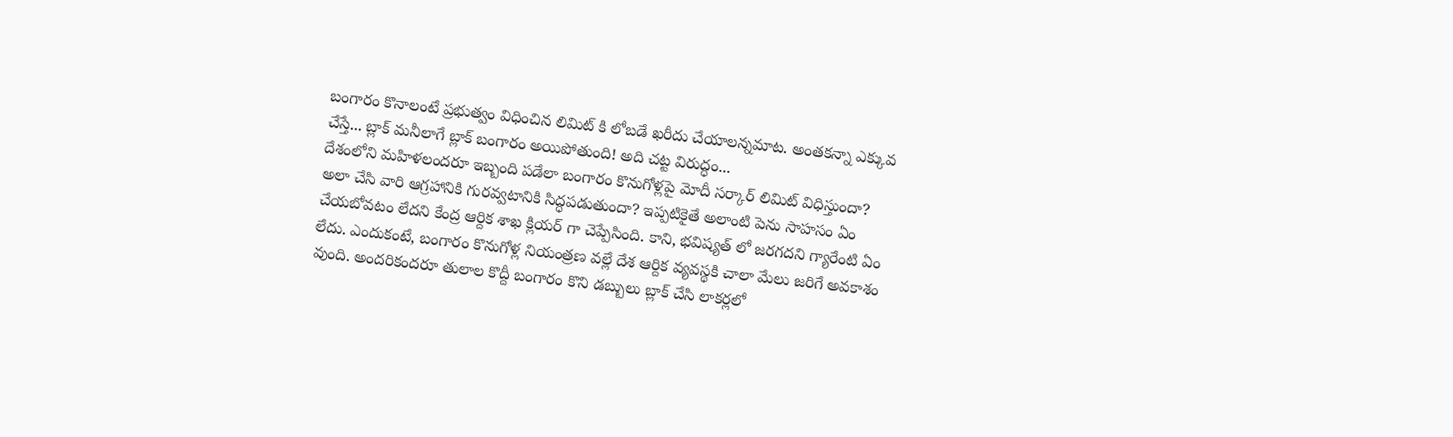బంగారం కొనాలంటే ప్రభుత్వం విధించిన లిమిట్ కి లోబడే ఖరీదు చేయాలన్నమాట. అంతకన్నా ఎక్కువ చేస్తే... బ్లాక్ మనీలాగే బ్లాక్ బంగారం అయిపోతుంది! అది చట్ట విరుద్ధం...
దేశంలోని మహిళలందరూ ఇబ్బంది పడేలా బంగారం కొనుగోళ్లపై మోదీ సర్కార్ లిమిట్ విధిస్తుందా? అలా చేసి వారి ఆగ్రహానికి గురవ్వటానికి సిద్ధపడుతుందా? ఇప్పటికైతే అలాంటి పెను సాహసం ఏం చేయబోవటం లేదని కేంద్ర ఆర్దిక శాఖ క్లియర్ గా చెప్పేసింది. కాని, భవిష్యత్ లో జరగదని గ్యారేంటి ఏం లేదు. ఎందుకంటే, బంగారం కొనుగోళ్ల నియంత్రణ వల్లే దేశ ఆర్దిక వ్యవస్థకి చాలా మేలు జరిగే అవకాశం వుంది. అందరికందరూ తులాల కొద్దీ బంగారం కొని డబ్బులు బ్లాక్ చేసి లాకర్లలో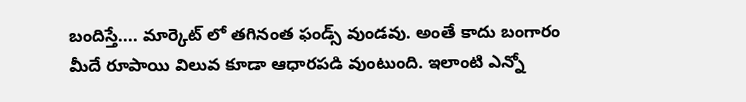బందిస్తే.... మార్కెట్ లో తగినంత ఫండ్స్ వుండవు. అంతే కాదు బంగారం మీదే రూపాయి విలువ కూడా ఆధారపడి వుంటుంది. ఇలాంటి ఎన్నో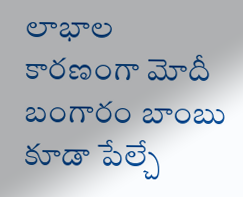లాభాల కారణంగా మోదీ బంగారం బాంబు కూడా పేల్చే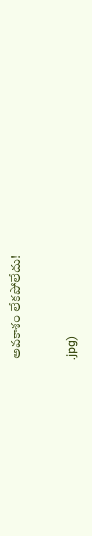అవకాశం లేకపోలేదు!


.jpg)